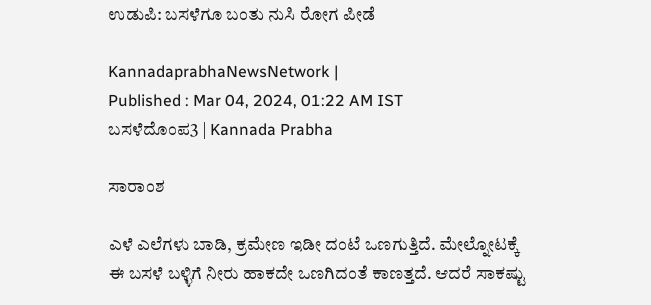ಉಡುಪಿ: ಬಸಳೆಗೂ ಬಂತು ನುಸಿ ರೋಗ ಪೀಡೆ

KannadaprabhaNewsNetwork |
Published : Mar 04, 2024, 01:22 AM IST
ಬಸಳೆದೊಂಪ3 | Kannada Prabha

ಸಾರಾಂಶ

ಎಳೆ ಎಲೆಗಳು ಬಾಡಿ, ಕ್ರಮೇಣ ಇಡೀ ದಂಟೆ ಒಣಗುತ್ತಿದೆ. ಮೇಲ್ನೋಟಕ್ಕೆ ಈ ಬಸಳೆ ಬಳ್ಳಿಗೆ ನೀರು ಹಾಕದೇ ಒಣಗಿದಂತೆ ಕಾಣತ್ತದೆ. ಆದರೆ ಸಾಕಷ್ಟು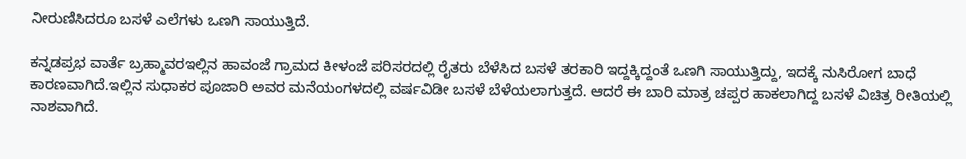ನೀರುಣಿಸಿದರೂ ಬಸಳೆ ಎಲೆಗಳು ಒಣಗಿ ಸಾಯುತ್ತಿದೆ.

ಕನ್ನಡಪ್ರಭ ವಾರ್ತೆ ಬ್ರಹ್ಮಾವರಇಲ್ಲಿನ ಹಾವಂಜೆ ಗ್ರಾಮದ ಕೀಳಂಜೆ ಪರಿಸರದಲ್ಲಿ ರೈತರು ಬೆಳೆಸಿದ ಬಸಳೆ ತರಕಾರಿ ಇದ್ದಕ್ಕಿದ್ದಂತೆ ಒಣಗಿ ಸಾಯುತ್ತಿದ್ದು, ಇದಕ್ಕೆ ನುಸಿರೋಗ ಬಾಧೆ ಕಾರಣವಾಗಿದೆ.ಇಲ್ಲಿನ ಸುಧಾಕರ ಪೂಜಾರಿ ಅವರ ಮನೆಯಂಗಳದಲ್ಲಿ ವರ್ಷವಿಡೀ ಬಸಳೆ ಬೆಳೆಯಲಾಗುತ್ತದೆ. ಆದರೆ ಈ ಬಾರಿ ಮಾತ್ರ ಚಪ್ಪರ ಹಾಕಲಾಗಿದ್ದ ಬಸಳೆ ವಿಚಿತ್ರ ರೀತಿಯಲ್ಲಿ ನಾಶವಾಗಿದೆ.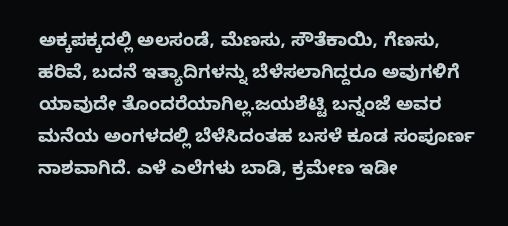ಅಕ್ಕಪಕ್ಕದಲ್ಲಿ ಅಲಸಂಡೆ, ಮೆಣಸು, ಸೌತೆಕಾಯಿ, ಗೆಣಸು, ಹರಿವೆ, ಬದನೆ ಇತ್ಯಾದಿಗಳ‍ನ್ನು ಬೆಳೆಸಲಾಗಿದ್ದರೂ ಅವುಗಳಿಗೆ ಯಾವುದೇ ತೊಂದರೆಯಾಗಿಲ್ಲ.ಜಯಶೆಟ್ಟಿ ಬನ್ನಂಜೆ ಅವರ ಮನೆಯ ಅಂಗಳದಲ್ಲಿ ಬೆಳೆಸಿದಂತಹ ಬಸಳೆ ಕೂಡ ಸಂಪೂರ್ಣ ನಾಶವಾಗಿದೆ. ಎಳೆ ಎಲೆಗಳು ಬಾಡಿ, ಕ್ರಮೇಣ ಇಡೀ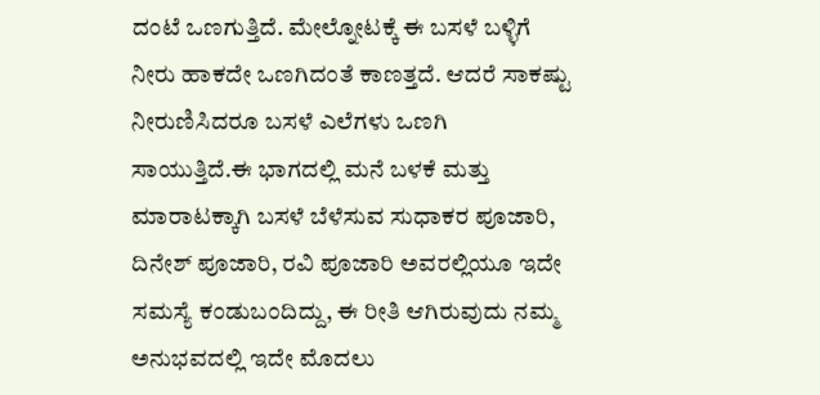ದಂಟೆ ಒಣಗುತ್ತಿದೆ. ಮೇಲ್ನೋಟಕ್ಕೆ ಈ ಬಸಳೆ ಬಳ್ಳಿಗೆ ನೀರು ಹಾಕದೇ ಒಣಗಿದಂತೆ ಕಾಣತ್ತದೆ. ಆದರೆ ಸಾಕಷ್ಟು ನೀರುಣಿಸಿದರೂ ಬಸಳೆ ಎಲೆಗಳು ಒಣಗಿ ಸಾಯುತ್ತಿದೆ.ಈ ಭಾಗದಲ್ಲಿ ಮನೆ ಬಳಕೆ ಮತ್ತು ಮಾರಾಟಕ್ಕಾಗಿ ಬಸಳೆ ಬೆಳೆಸುವ ಸುಧಾಕರ ಪೂಜಾರಿ, ದಿನೇಶ್ ಪೂಜಾರಿ, ರವಿ ಪೂಜಾರಿ ಅವರಲ್ಲಿಯೂ ಇದೇ ಸಮಸ್ಯೆ ಕಂಡುಬಂದಿದ್ದು, ಈ ರೀತಿ ಆಗಿರುವುದು ನಮ್ಮ ಅನುಭವದಲ್ಲಿ ಇದೇ ಮೊದಲು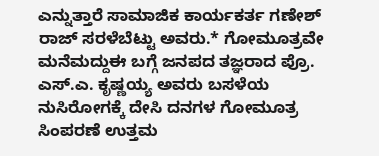ಎನ್ನುತ್ತಾರೆ ಸಾಮಾಜಿಕ ಕಾರ್ಯಕರ್ತ ಗಣೇಶ್ ರಾಜ್ ಸರಳೆಬೆಟ್ಟು ಅವರು.* ಗೋಮೂತ್ರವೇ ಮನೆಮದ್ದುಈ ಬಗ್ಗೆ ಜನಪದ ತಜ್ಞರಾದ ಪ್ರೊ. ಎಸ್.ಎ. ಕೃಷ್ಣಯ್ಯ ಅವರು ಬಸಳೆಯ ನುಸಿರೋಗಕ್ಕೆ ದೇಸಿ ದನಗಳ ಗೋಮೂತ್ರ ಸಿಂಪರಣೆ ಉತ್ತಮ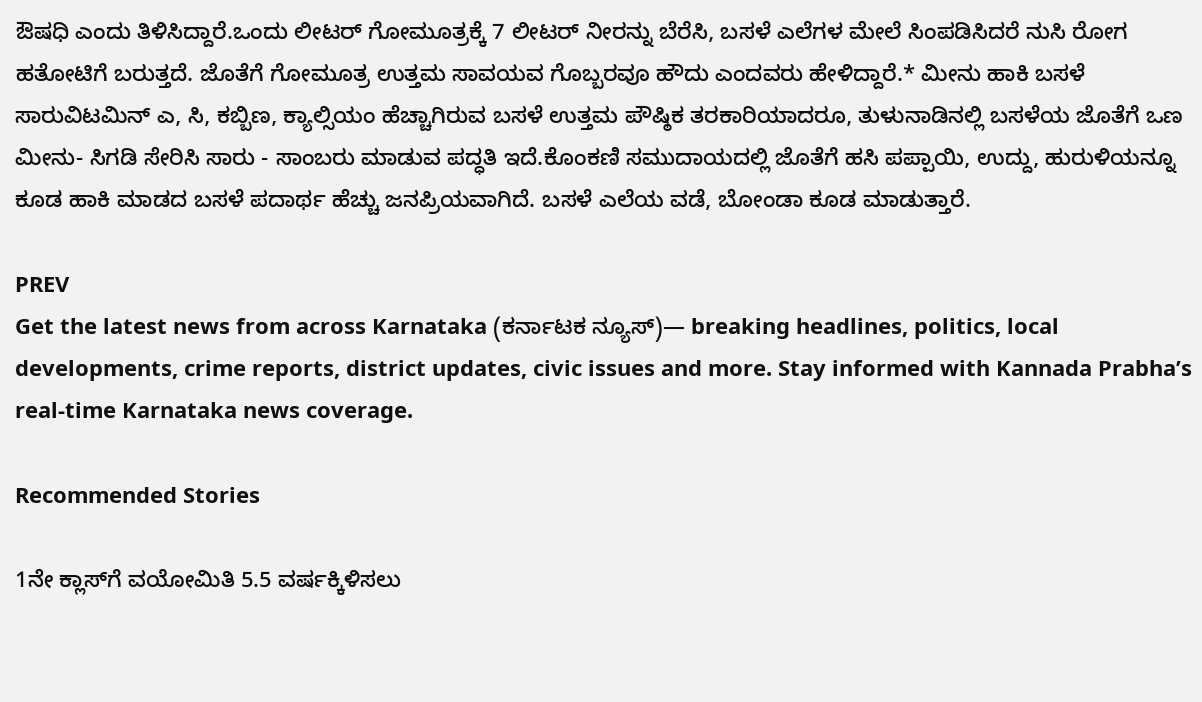ಔಷಧಿ ಎಂದು ತಿಳಿಸಿದ್ದಾರೆ.ಒಂದು ಲೀಟರ್ ಗೋಮೂತ್ರಕ್ಕೆ 7 ಲೀಟರ್ ನೀರನ್ನು ಬೆರೆಸಿ, ಬಸಳೆ ಎಲೆಗಳ ಮೇಲೆ ಸಿಂಪಡಿಸಿದರೆ ನುಸಿ ರೋಗ ಹತೋಟಿಗೆ ಬರುತ್ತದೆ. ಜೊತೆಗೆ ಗೋಮೂತ್ರ ಉತ್ತಮ ಸಾವಯವ ಗೊಬ್ಬರವೂ ಹೌದು ಎಂದವರು ಹೇಳಿದ್ದಾರೆ.* ಮೀನು ಹಾಕಿ ಬಸಳೆ ಸಾರುವಿಟಮಿನ್ ಎ, ಸಿ, ಕಬ್ಬಿಣ, ಕ್ಯಾಲ್ಸಿಯಂ ಹೆಚ್ಚಾಗಿರುವ ಬಸಳೆ ಉತ್ತಮ ಪೌಷ್ಠಿಕ ತರಕಾರಿಯಾದರೂ, ತುಳುನಾಡಿನಲ್ಲಿ ಬಸಳೆಯ ಜೊತೆಗೆ ಒಣ ಮೀನು- ಸಿಗಡಿ ಸೇರಿಸಿ ಸಾರು - ಸಾಂಬರು ಮಾಡುವ ಪದ್ಧತಿ ಇದೆ.ಕೊಂಕಣಿ ಸಮುದಾಯದಲ್ಲಿ ಜೊತೆಗೆ ಹಸಿ ಪಪ್ಪಾಯಿ, ಉದ್ದು, ಹುರುಳಿಯನ್ನೂ ಕೂಡ ಹಾಕಿ ಮಾಡದ ಬಸಳೆ ಪದಾರ್ಥ ಹೆಚ್ಚು ಜನಪ್ರಿಯವಾಗಿದೆ. ಬಸಳೆ ಎಲೆಯ ವಡೆ, ಬೋಂಡಾ ಕೂಡ ಮಾಡುತ್ತಾರೆ.

PREV
Get the latest news from across Karnataka (ಕರ್ನಾಟಕ ನ್ಯೂಸ್)— breaking headlines, politics, local developments, crime reports, district updates, civic issues and more. Stay informed with Kannada Prabha’s real‑time Karnataka news coverage.

Recommended Stories

1ನೇ ಕ್ಲಾಸ್‌ಗೆ ವಯೋಮಿತಿ 5.5 ವರ್ಷಕ್ಕಿಳಿಸಲು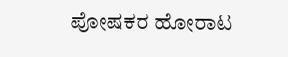ಪೋಷಕರ ಹೋರಾಟ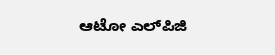ಆಟೋ ಎಲ್‌ಪಿಜಿ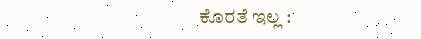ಕೊರತೆ ಇಲ್ಲ :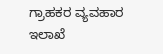ಗ್ರಾಹಕರ ವ್ಯವಹಾರ ಇಲಾಖೆ